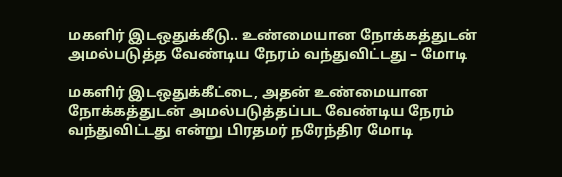மகளிர் இடஒதுக்கீடு.. உண்மையான நோக்கத்துடன் அமல்படுத்த வேண்டிய நேரம் வந்துவிட்டது – மோடி

மகளிர் இடஒதுக்கீட்டை, அதன் உண்மையான நோக்கத்துடன் அமல்படுத்தப்பட வேண்டிய நேரம் வந்துவிட்டது என்று பிரதமர் நரேந்திர மோடி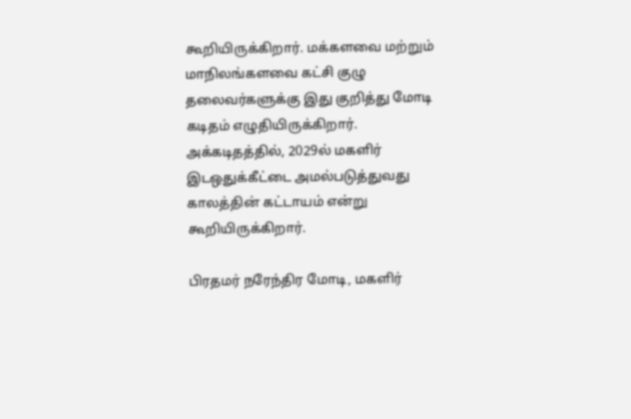கூறியிருக்கிறார். மக்களவை மற்றும் மாநிலங்களவை கட்சி குழு தலைவர்களுக்கு இது குறித்து மோடி கடிதம் எழுதியிருக்கிறார். அக்கடிதத்தில், 2029ல் மகளிர் இடஒதுக்கீட்டை அமல்படுத்துவது காலத்தின் கட்டாயம் என்று கூறியிருக்கிறார்.

பிரதமர் நரேந்திர மோடி, மகளிர்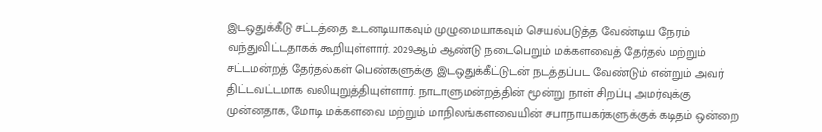இடஒதுக்கீடு சட்டத்தை உடனடியாகவும் முழுமையாகவும் செயல்படுத்த வேண்டிய நேரம் வந்துவிட்டதாகக் கூறியுள்ளார். 2029ஆம் ஆண்டு நடைபெறும் மக்களவைத் தேர்தல் மற்றும் சட்டமன்றத் தேர்தல்கள் பெண்களுக்கு இடஒதுக்கீட்டுடன் நடத்தப்பட வேண்டும் என்றும் அவர் திட்டவட்டமாக வலியுறுத்தியுள்ளார். நாடாளுமன்றத்தின் மூன்று நாள் சிறப்பு அமர்வுக்கு முன்னதாக, மோடி மக்களவை மற்றும் மாநிலங்களவையின் சபாநாயகர்களுக்குக் கடிதம் ஒன்றை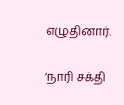எழுதினார்.

‘நாரி சக்தி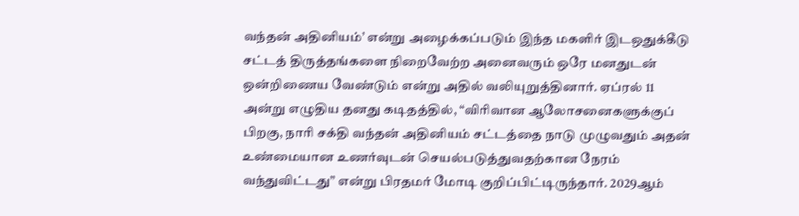வந்தன் அதினியம்’ என்று அழைக்கப்படும் இந்த மகளிர் இடஒதுக்கீடு சட்டத் திருத்தங்களை நிறைவேற்ற அனைவரும் ஒரே மனதுடன் ஒன்றிணைய வேண்டும் என்று அதில் வலியுறுத்தினார். ஏப்ரல் 11 அன்று எழுதிய தனது கடிதத்தில், “விரிவான ஆலோசனைகளுக்குப் பிறகு, நாரி சக்தி வந்தன் அதினியம் சட்டத்தை நாடு முழுவதும் அதன் உண்மையான உணர்வுடன் செயல்படுத்துவதற்கான நேரம் வந்துவிட்டது” என்று பிரதமர் மோடி குறிப்பிட்டிருந்தார். 2029ஆம்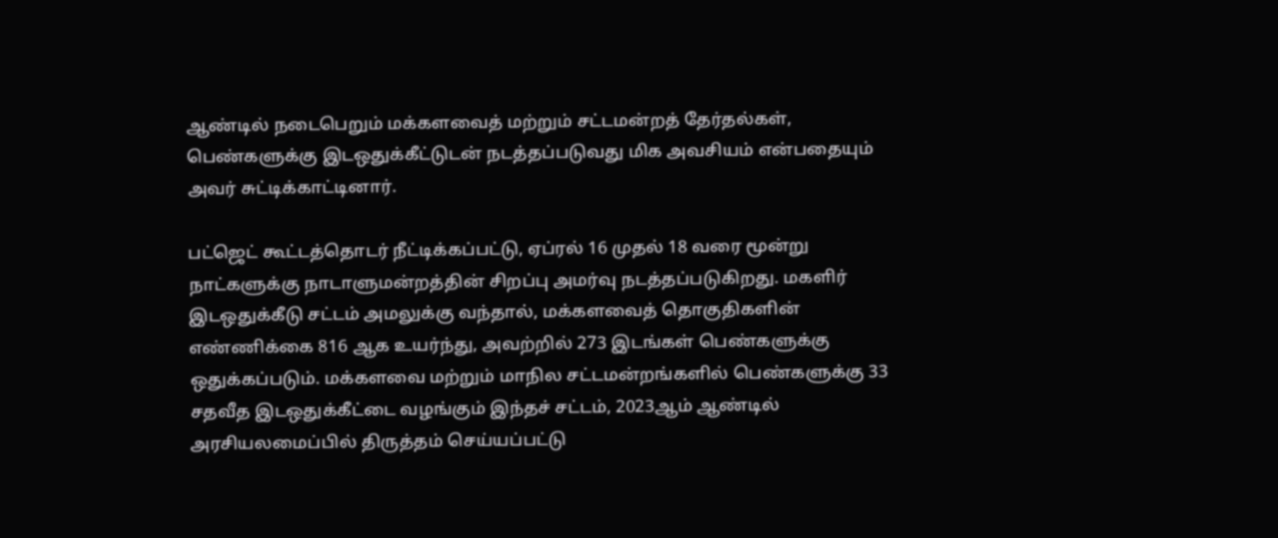ஆண்டில் நடைபெறும் மக்களவைத் மற்றும் சட்டமன்றத் தேர்தல்கள், பெண்களுக்கு இடஒதுக்கீட்டுடன் நடத்தப்படுவது மிக அவசியம் என்பதையும் அவர் சுட்டிக்காட்டினார்.

பட்ஜெட் கூட்டத்தொடர் நீட்டிக்கப்பட்டு, ஏப்ரல் 16 முதல் 18 வரை மூன்று நாட்களுக்கு நாடாளுமன்றத்தின் சிறப்பு அமர்வு நடத்தப்படுகிறது. மகளிர் இடஒதுக்கீடு சட்டம் அமலுக்கு வந்தால், மக்களவைத் தொகுதிகளின் எண்ணிக்கை 816 ஆக உயர்ந்து, அவற்றில் 273 இடங்கள் பெண்களுக்கு ஒதுக்கப்படும். மக்களவை மற்றும் மாநில சட்டமன்றங்களில் பெண்களுக்கு 33 சதவீத இடஒதுக்கீட்டை வழங்கும் இந்தச் சட்டம், 2023ஆம் ஆண்டில் அரசியலமைப்பில் திருத்தம் செய்யப்பட்டு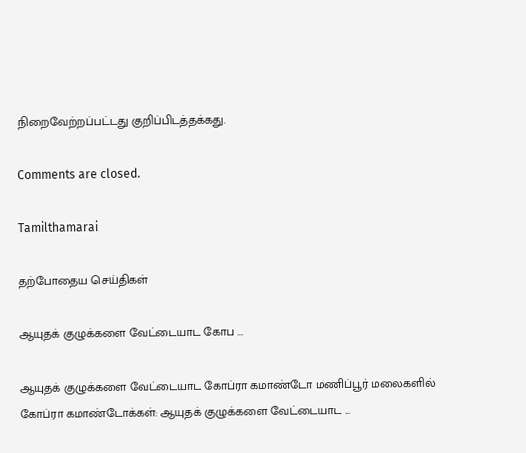நிறைவேற்றப்பட்டது குறிப்பிடத்தக்கது.

Comments are closed.

Tamilthamarai

தற்போதைய செய்திகள்

ஆயுதக் குழுக்களை வேட்டையாட கோப ...

ஆயுதக் குழுக்களை வேட்டையாட கோப்ரா கமாண்டோ மணிப்பூர் மலைகளில் கோப்ரா கமாண்டோக்கள்: ஆயுதக் குழுக்களை வேட்டையாட ...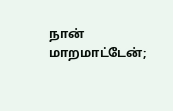நான் மாறமாட்டேன்;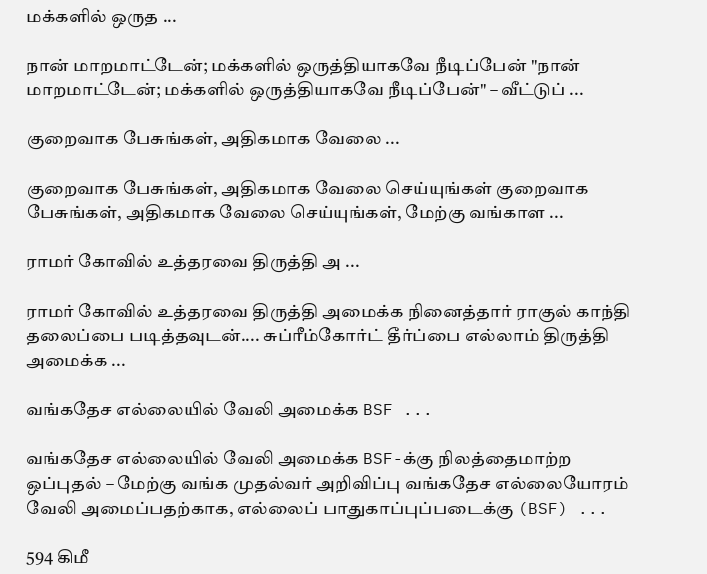மக்களில் ஒருத ...

நான் மாறமாட்டேன்; மக்களில் ஒருத்தியாகவே நீடிப்பேன் "நான் மாறமாட்டேன்; மக்களில் ஒருத்தியாகவே நீடிப்பேன்" – வீட்டுப் ...

குறைவாக பேசுங்கள், அதிகமாக வேலை ...

குறைவாக பேசுங்கள், அதிகமாக வேலை செய்யுங்கள் குறைவாக பேசுங்கள், அதிகமாக வேலை செய்யுங்கள், மேற்கு வங்காள ...

ராமர் கோவில் உத்தரவை திருத்தி அ ...

ராமர் கோவில் உத்தரவை திருத்தி அமைக்க நினைத்தார் ராகுல் காந்தி தலைப்பை படித்தவுடன்.... சுப்ரீம்கோர்ட் தீர்ப்பை எல்லாம் திருத்தி அமைக்க ...

வங்கதேச எல்லையில் வேலி அமைக்க BSF ...

வங்கதேச எல்லையில் வேலி அமைக்க BSF-க்கு நிலத்தைமாற்ற ஒப்புதல் – மேற்கு வங்க முதல்வர் அறிவிப்பு வங்கதேச எல்லையோரம் வேலி அமைப்பதற்காக, எல்லைப் பாதுகாப்புப்படைக்கு (BSF) ...

594 கிமீ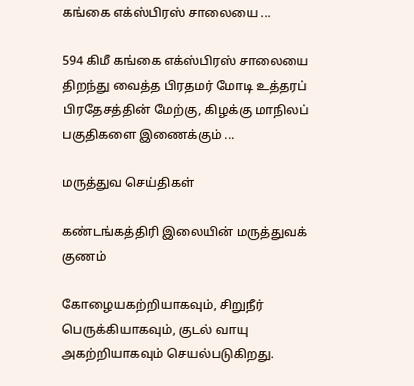கங்கை எக்ஸ்பிரஸ் சாலையை ...

594 கிமீ கங்கை எக்ஸ்பிரஸ் சாலையை திறந்து வைத்த பிரதமர் மோடி உத்தரப் பிரதேசத்தின் மேற்கு, கிழக்கு மாநிலப் பகுதிகளை இணைக்கும் ...

மருத்துவ செய்திகள்

கண்டங்கத்திரி இலையின் மருத்துவக் குணம்

கோழையகற்றியாகவும், சிறுநீர் பெருக்கியாகவும், குடல் வாயு அகற்றியாகவும் செயல்படுகிறது.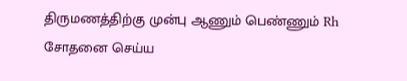திருமணத்திற்கு முன்பு ஆணும் பெண்ணும் Rh சோதனை செய்ய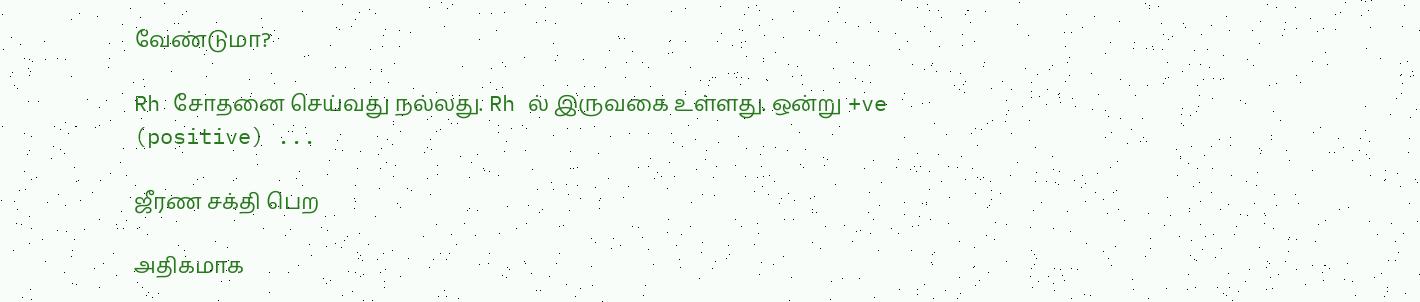வேண்டுமா?

Rh சோதனை செய்வது நல்லது. Rh ல் இருவகை உள்ளது. ஒன்று +ve (positive) ...

ஜீரண சக்தி பெற

அதிகமாக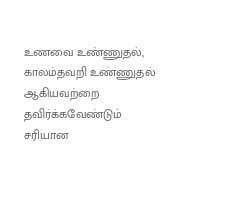உணவை உண்ணுதல், காலம்தவறி உண்ணுதல் ஆகியவற்றை தவிர்க்கவேண்டும் சரியான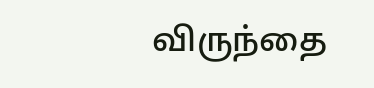விருந்தை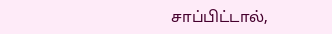சாப்பிட்டால்,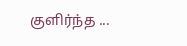குளிர்ந்த ...